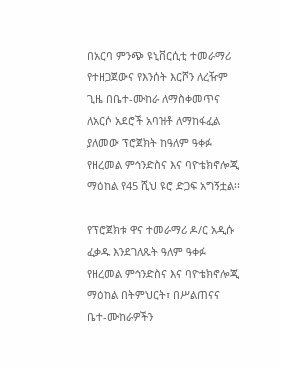በአርባ ምንጭ ዩኒቨርሲቲ ተመራማሪ የተዘጋጀውና የእንሰት እርሾን ለረዥም ጊዜ በቤተ-ሙከራ ለማስቀመጥና ለአርሶ አደሮች አባዝቶ ለማከፋፈል ያለመው ፕሮጀክት ከዓለም ዓቀፉ የዘረመል ምኅንድስና እና ባዮቴክኖሎጂ ማዕከል የ45 ሺህ ዩሮ ድጋፍ አግኝቷል፡፡

የፕሮጀክቱ ዋና ተመራማሪ ዶ/ር አዲሱ ፈቃዱ እንደገለጹት ዓለም ዓቀፉ የዘረመል ምኅንድስና እና ባዮቴክኖሎጂ ማዕከል በትምህርት፣ በሥልጠናና ቤተ-ሙከራዎችን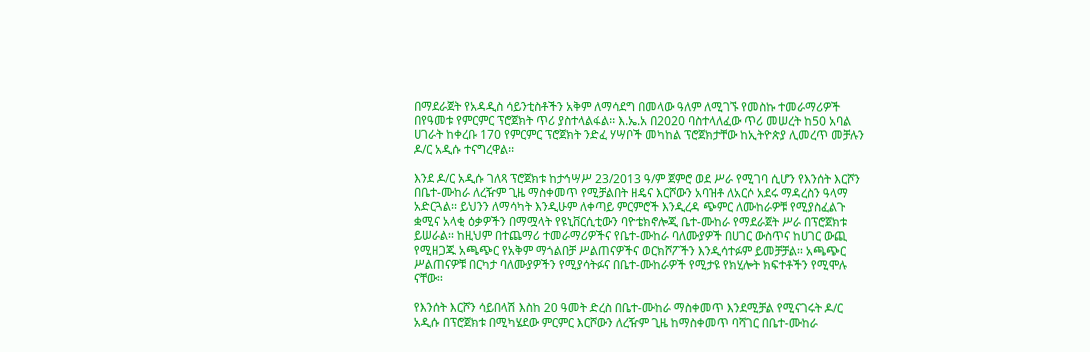በማደራጀት የአዳዲስ ሳይንቲስቶችን አቅም ለማሳደግ በመላው ዓለም ለሚገኙ የመስኩ ተመራማሪዎች በየዓመቱ የምርምር ፕሮጀክት ጥሪ ያስተላልፋል፡፡ እ.ኤ.አ በ2020 ባስተላለፈው ጥሪ መሠረት ከ50 አባል ሀገራት ከቀረቡ 170 የምርምር ፕሮጀክት ንድፈ ሃሣቦች መካከል ፕሮጀክታቸው ከኢትዮጵያ ሊመረጥ መቻሉን ዶ/ር አዲሱ ተናግረዋል፡፡

እንደ ዶ/ር አዲሱ ገለጻ ፕሮጀክቱ ከታኅሣሥ 23/2013 ዓ/ም ጀምሮ ወደ ሥራ የሚገባ ሲሆን የእንሰት እርሾን በቤተ-ሙከራ ለረዥም ጊዜ ማስቀመጥ የሚቻልበት ዘዴና እርሾውን አባዝቶ ለአርሶ አደሩ ማዳረስን ዓላማ አድርጓል፡፡ ይህንን ለማሳካት እንዲሁም ለቀጣይ ምርምሮች እንዲረዳ ጭምር ለሙከራዎቹ የሚያስፈልጉ ቋሚና አላቂ ዕቃዎችን በማሟላት የዩኒቨርሲቲውን ባዮቴክኖሎጂ ቤተ-ሙከራ የማደራጀት ሥራ በፕሮጀክቱ ይሠራል፡፡ ከዚህም በተጨማሪ ተመራማሪዎችና የቤተ-ሙከራ ባለሙያዎች በሀገር ውስጥና ከሀገር ውጪ የሚዘጋጁ አጫጭር የአቅም ማጎልበቻ ሥልጠናዎችና ወርክሾፖችን እንዲሳተፉም ይመቻቻል፡፡ አጫጭር ሥልጠናዎቹ በርካታ ባለሙያዎችን የሚያሳትፉና በቤተ-ሙከራዎች የሚታዩ የክሂሎት ክፍተቶችን የሚሞሉ ናቸው፡፡

የእንሰት እርሾን ሳይበላሽ እስከ 20 ዓመት ድረስ በቤተ-ሙከራ ማስቀመጥ እንደሚቻል የሚናገሩት ዶ/ር አዲሱ በፕሮጀክቱ በሚካሄደው ምርምር እርሾውን ለረዥም ጊዜ ከማስቀመጥ ባሻገር በቤተ-ሙከራ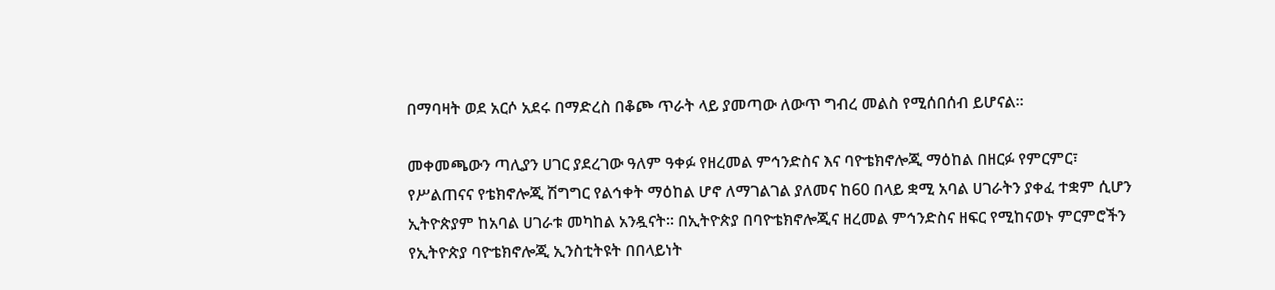በማባዛት ወደ አርሶ አደሩ በማድረስ በቆጮ ጥራት ላይ ያመጣው ለውጥ ግብረ መልስ የሚሰበሰብ ይሆናል፡፡

መቀመጫውን ጣሊያን ሀገር ያደረገው ዓለም ዓቀፉ የዘረመል ምኅንድስና እና ባዮቴክኖሎጂ ማዕከል በዘርፉ የምርምር፣ የሥልጠናና የቴክኖሎጂ ሽግግር የልኅቀት ማዕከል ሆኖ ለማገልገል ያለመና ከ60 በላይ ቋሚ አባል ሀገራትን ያቀፈ ተቋም ሲሆን ኢትዮጵያም ከአባል ሀገራቱ መካከል አንዷናት፡፡ በኢትዮጵያ በባዮቴክኖሎጂና ዘረመል ምኅንድስና ዘፍር የሚከናወኑ ምርምሮችን የኢትዮጵያ ባዮቴክኖሎጂ ኢንስቲትዩት በበላይነት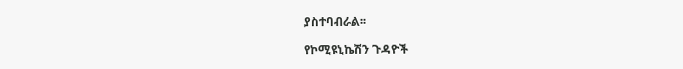ያስተባብራል፡፡

የኮሚዩኒኬሽን ጉዳዮች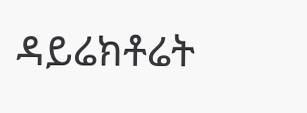ዳይሬክቶሬት